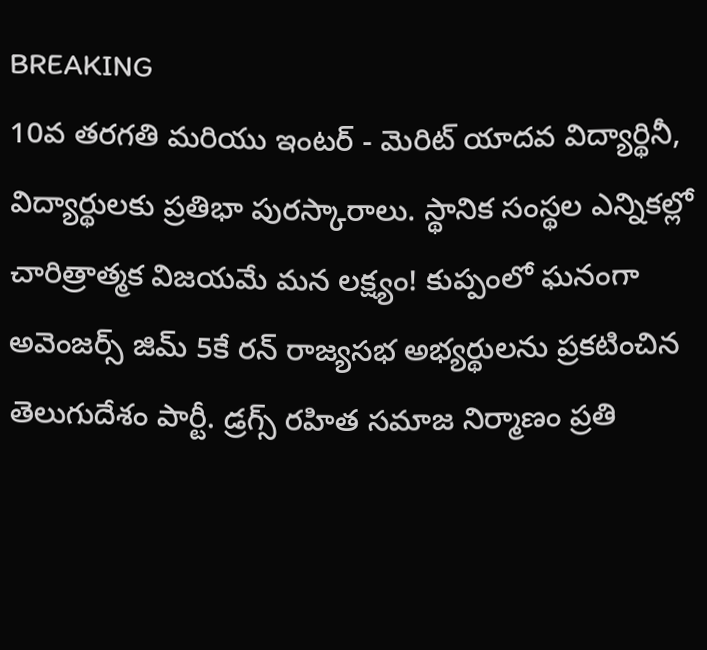BREAKING
10వ తరగతి మరియు ఇంటర్ - మెరిట్ యాదవ విద్యార్థినీ, విద్యార్థులకు ప్రతిభా పురస్కారాలు. స్థానిక సంస్థల ఎన్నికల్లో చారిత్రాత్మక విజయమే మన లక్ష్యం! కుప్పంలో ఘనంగా అవెంజర్స్ జిమ్ 5కే రన్ రాజ్యసభ అభ్యర్థులను ప్రకటించిన తెలుగుదేశం పార్టీ. డ్రగ్స్ రహిత సమాజ నిర్మాణం ప్రతి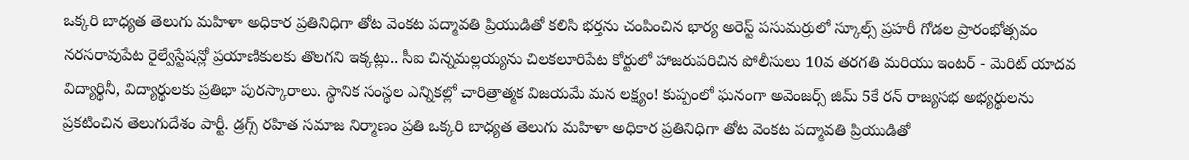ఒక్కరి బాధ్యత తెలుగు మహిళా అధికార ప్రతినిధిగా తోట వెంకట పద్మావతి ప్రియుడితో కలిసి భర్తను చంపించిన భార్య అరెస్ట్ పసుమర్రులో స్కూల్స్ ప్రహరీ గోడల ప్రారంభోత్సవం నరసరావుపేట రైల్వేస్టేషన్లో ప్రయాణికులకు తొలగని ఇక్కట్లు.. సీఐ చిన్నమల్లయ్యను చిలకలూరిపేట కోర్టులో హాజరుపరిచిన పోలీసులు 10వ తరగతి మరియు ఇంటర్ - మెరిట్ యాదవ విద్యార్థినీ, విద్యార్థులకు ప్రతిభా పురస్కారాలు. స్థానిక సంస్థల ఎన్నికల్లో చారిత్రాత్మక విజయమే మన లక్ష్యం! కుప్పంలో ఘనంగా అవెంజర్స్ జిమ్ 5కే రన్ రాజ్యసభ అభ్యర్థులను ప్రకటించిన తెలుగుదేశం పార్టీ. డ్రగ్స్ రహిత సమాజ నిర్మాణం ప్రతి ఒక్కరి బాధ్యత తెలుగు మహిళా అధికార ప్రతినిధిగా తోట వెంకట పద్మావతి ప్రియుడితో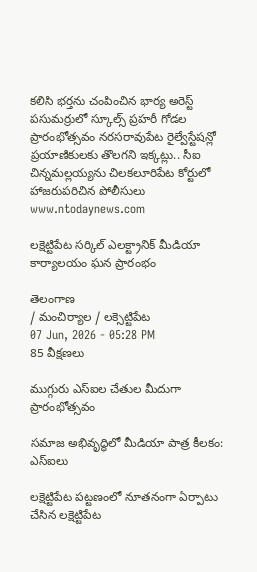కలిసి భర్తను చంపించిన భార్య అరెస్ట్ పసుమర్రులో స్కూల్స్ ప్రహరీ గోడల ప్రారంభోత్సవం నరసరావుపేట రైల్వేస్టేషన్లో ప్రయాణికులకు తొలగని ఇక్కట్లు.. సీఐ చిన్నమల్లయ్యను చిలకలూరిపేట కోర్టులో హాజరుపరిచిన పోలీసులు
www.ntodaynews.com

లక్షెట్టిపేట సర్కిల్ ఎలక్ట్రానిక్ మీడియా కార్యాలయం ఘన ప్రారంభం

తెలంగాణ
/ మంచిర్యాల / లక్సెట్టిపేట
07 Jun, 2026 - 05:28 PM
85 వీక్షణలు

ముగ్గురు ఎస్ఐల చేతుల మీదుగా ప్రారంభోత్సవం

సమాజ అభివృద్ధిలో మీడియా పాత్ర కీలకం: ఎస్ఐలు

లక్షెట్టిపేట పట్టణంలో నూతనంగా ఏర్పాటు చేసిన లక్షెట్టిపేట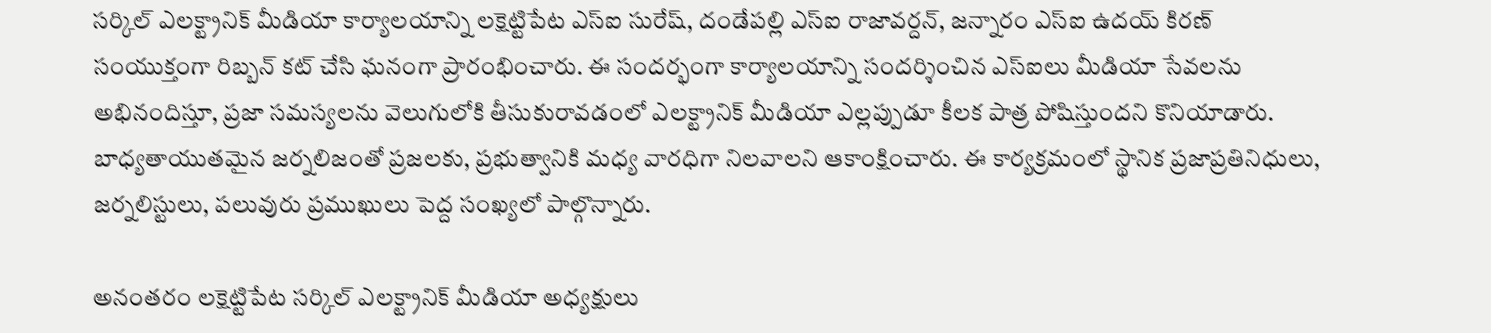సర్కిల్ ఎలక్ట్రానిక్ మీడియా కార్యాలయాన్ని లక్షెట్టిపేట ఎస్ఐ సురేష్, దండేపల్లి ఎస్ఐ రాజావర్దన్, జన్నారం ఎస్ఐ ఉదయ్ కిరణ్ సంయుక్తంగా రిబ్బన్ కట్ చేసి ఘనంగా ప్రారంభించారు. ఈ సందర్భంగా కార్యాలయాన్ని సందర్శించిన ఎస్ఐలు మీడియా సేవలను అభినందిస్తూ, ప్రజా సమస్యలను వెలుగులోకి తీసుకురావడంలో ఎలక్ట్రానిక్ మీడియా ఎల్లప్పుడూ కీలక పాత్ర పోషిస్తుందని కొనియాడారు. బాధ్యతాయుతమైన జర్నలిజంతో ప్రజలకు, ప్రభుత్వానికి మధ్య వారధిగా నిలవాలని ఆకాంక్షించారు. ఈ కార్యక్రమంలో స్థానిక ప్రజాప్రతినిధులు, జర్నలిస్టులు, పలువురు ప్రముఖులు పెద్ద సంఖ్యలో పాల్గొన్నారు.

అనంతరం లక్షెట్టిపేట సర్కిల్ ఎలక్ట్రానిక్ మీడియా అధ్యక్షులు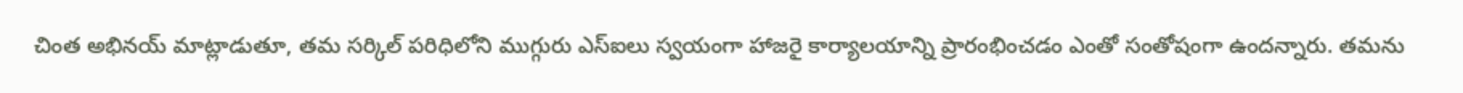చింత అభినయ్ మాట్లాడుతూ, తమ సర్కిల్ పరిధిలోని ముగ్గురు ఎస్ఐలు స్వయంగా హాజరై కార్యాలయాన్ని ప్రారంభించడం ఎంతో సంతోషంగా ఉందన్నారు. తమను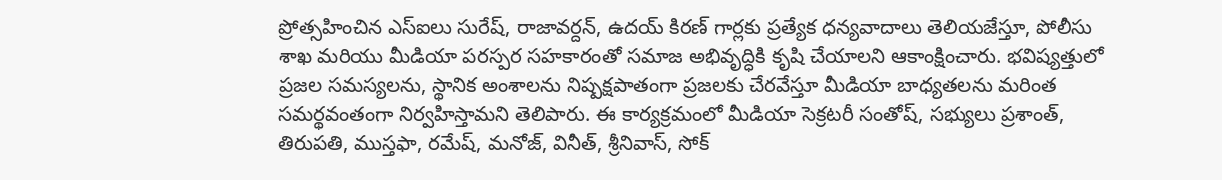ప్రోత్సహించిన ఎస్ఐలు సురేష్, రాజావర్దన్, ఉదయ్ కిరణ్ గార్లకు ప్రత్యేక ధన్యవాదాలు తెలియజేస్తూ, పోలీసు శాఖ మరియు మీడియా పరస్పర సహకారంతో సమాజ అభివృద్ధికి కృషి చేయాలని ఆకాంక్షించారు. భవిష్యత్తులో ప్రజల సమస్యలను, స్థానిక అంశాలను నిష్పక్షపాతంగా ప్రజలకు చేరవేస్తూ మీడియా బాధ్యతలను మరింత సమర్థవంతంగా నిర్వహిస్తామని తెలిపారు. ఈ కార్యక్రమంలో మీడియా సెక్రటరీ సంతోష్, సభ్యులు ప్రశాంత్, తిరుపతి, ముస్తఫా, రమేష్, మనోజ్, వినీత్, శ్రీనివాస్, సోక్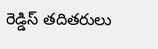రెడ్డిస్ తదితరులు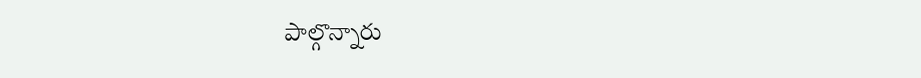పాల్గొన్నారు